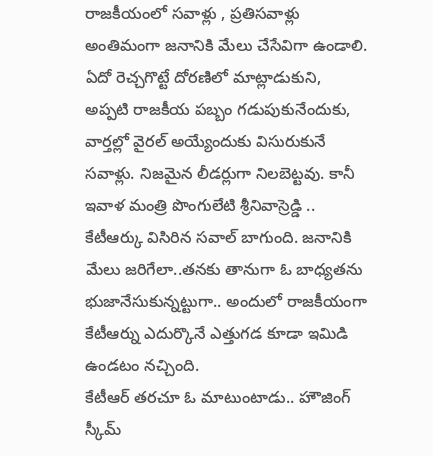రాజకీయంలో సవాళ్లు , ప్రతిసవాళ్లు అంతిమంగా జనానికి మేలు చేసేవిగా ఉండాలి. ఏదో రెచ్చగొట్టే దోరణిలో మాట్లాడుకుని, అప్పటి రాజకీయ పబ్బం గడుపుకునేందుకు, వార్తల్లో వైరల్ అయ్యేందుకు విసురుకునే సవాళ్లు. నిజమైన లీడర్లుగా నిలబెట్టవు. కానీ ఇవాళ మంత్రి పొంగులేటి శ్రీనివాస్రెడ్డి .. కేటీఆర్కు విసిరిన సవాల్ బాగుంది. జనానికి మేలు జరిగేలా..తనకు తానుగా ఓ బాధ్యతను భుజానేసుకున్నట్టుగా.. అందులో రాజకీయంగా కేటీఆర్ను ఎదుర్కొనే ఎత్తుగడ కూడా ఇమిడి ఉండటం నచ్చింది.
కేటీఆర్ తరచూ ఓ మాటుంటాడు.. హౌజింగ్ స్కీమ్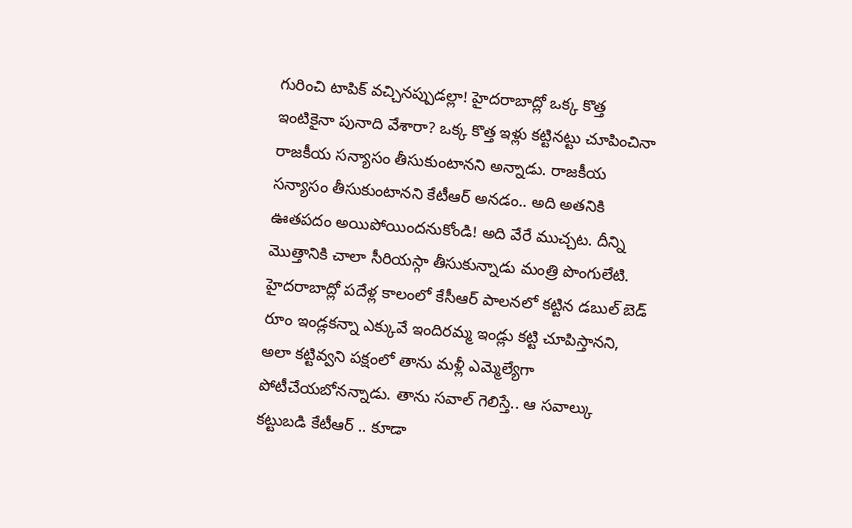గురించి టాపిక్ వచ్చినప్పుడల్లా! హైదరాబాద్లో ఒక్క కొత్త ఇంటికైనా పునాది వేశారా? ఒక్క కొత్త ఇళ్లు కట్టినట్టు చూపించినా రాజకీయ సన్యాసం తీసుకుంటానని అన్నాడు. రాజకీయ సన్యాసం తీసుకుంటానని కేటీఆర్ అనడం.. అది అతనికి ఊతపదం అయిపోయిందనుకోండి! అది వేరే ముచ్చట. దీన్ని మొత్తానికి చాలా సీరియస్గా తీసుకున్నాడు మంత్రి పొంగులేటి. హైదరాబాద్లో పదేళ్ల కాలంలో కేసీఆర్ పాలనలో కట్టిన డబుల్ బెడ్ రూం ఇండ్లకన్నా ఎక్కువే ఇందిరమ్మ ఇండ్లు కట్టి చూపిస్తానని, అలా కట్టివ్వని పక్షంలో తాను మళ్లీ ఎమ్మెల్యేగా పోటీచేయబోనన్నాడు. తాను సవాల్ గెలిస్తే.. ఆ సవాల్కు కట్టుబడి కేటీఆర్ .. కూడా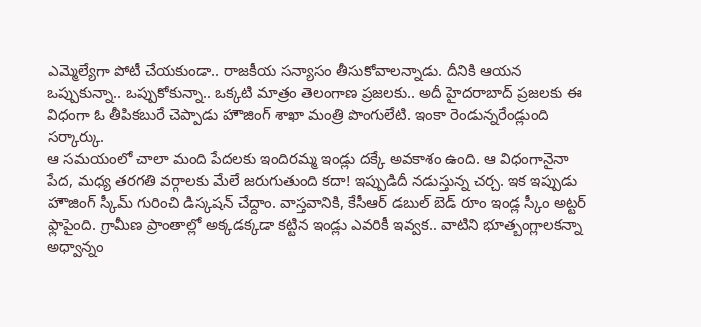ఎమ్మెల్యేగా పోటీ చేయకుండా.. రాజకీయ సన్యాసం తీసుకోవాలన్నాడు. దీనికి ఆయన ఒప్పుకున్నా.. ఒప్పుకోకున్నా.. ఒక్కటి మాత్రం తెలంగాణ ప్రజలకు.. అదీ హైదరాబాద్ ప్రజలకు ఈ విధంగా ఓ తీపికబురే చెప్పాడు హౌజింగ్ శాఖా మంత్రి పొంగులేటి. ఇంకా రెండున్నరేండ్లుంది సర్కార్కు.
ఆ సమయంలో చాలా మంది పేదలకు ఇందిరమ్మ ఇండ్లు దక్కే అవకాశం ఉంది. ఆ విధంగానైనా పేద, మధ్య తరగతి వర్గాలకు మేలే జరుగుతుంది కదా! ఇప్పుడిదీ నడుస్తున్న చర్చ. ఇక ఇప్పుడు హౌజింగ్ స్కీమ్ గురించి డిస్కషన్ చేద్దాం. వాస్తవానికి, కేసీఆర్ డబుల్ బెడ్ రూం ఇండ్ల స్కీం అట్టర్ ఫ్లాపైంది. గ్రామీణ ప్రాంతాల్లో అక్కడక్కడా కట్టిన ఇండ్లు ఎవరికీ ఇవ్వక.. వాటిని భూత్బంగ్లాలకన్నా అధ్వాన్నం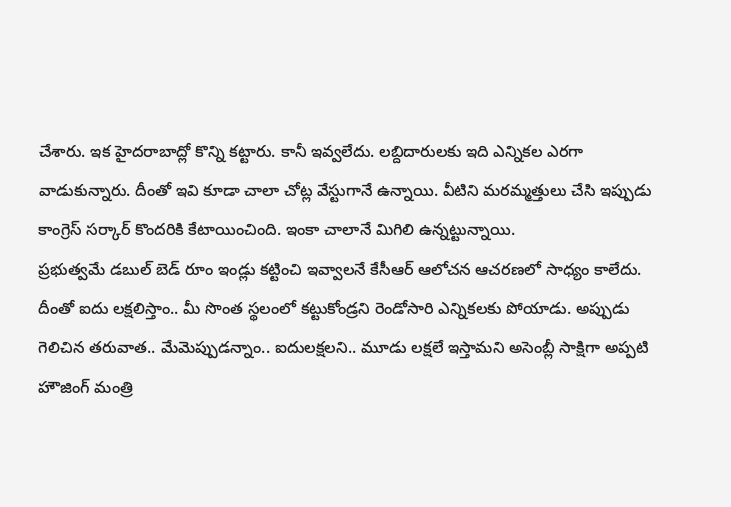చేశారు. ఇక హైదరాబాద్లో కొన్ని కట్టారు. కానీ ఇవ్వలేదు. లబ్దిదారులకు ఇది ఎన్నికల ఎరగా వాడుకున్నారు. దీంతో ఇవి కూడా చాలా చోట్ల వేస్టుగానే ఉన్నాయి. వీటిని మరమ్మత్తులు చేసి ఇప్పుడు కాంగ్రెస్ సర్కార్ కొందరికి కేటాయించింది. ఇంకా చాలానే మిగిలి ఉన్నట్టున్నాయి.
ప్రభుత్వమే డబుల్ బెడ్ రూం ఇండ్లు కట్టించి ఇవ్వాలనే కేసీఆర్ ఆలోచన ఆచరణలో సాధ్యం కాలేదు. దీంతో ఐదు లక్షలిస్తాం.. మీ సొంత స్థలంలో కట్టుకోండ్రని రెండోసారి ఎన్నికలకు పోయాడు. అప్పుడు గెలిచిన తరువాత.. మేమెప్పుడన్నాం.. ఐదులక్షలని.. మూడు లక్షలే ఇస్తామని అసెంబ్లీ సాక్షిగా అప్పటి హౌజింగ్ మంత్రి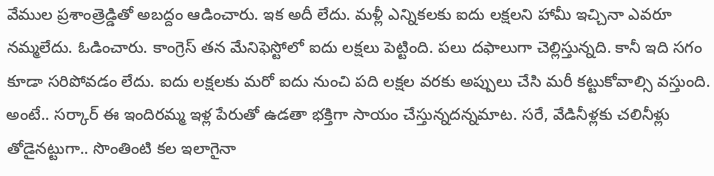వేముల ప్రశాంత్రెడ్డితో అబద్దం ఆడించారు. ఇక అదీ లేదు. మళ్లీ ఎన్నికలకు ఐదు లక్షలని హామీ ఇచ్చినా ఎవరూ నమ్మలేదు. ఓడించారు. కాంగ్రెస్ తన మేనిఫెస్టోలో ఐదు లక్షలు పెట్టింది. పలు దఫాలుగా చెల్లిస్తున్నది. కానీ ఇది సగం కూడా సరిపోవడం లేదు. ఐదు లక్షలకు మరో ఐదు నుంచి పది లక్షల వరకు అప్పులు చేసి మరీ కట్టుకోవాల్సి వస్తుంది. అంటే.. సర్కార్ ఈ ఇందిరమ్మ ఇళ్ల పేరుతో ఉడతా భక్తిగా సాయం చేస్తున్నదన్నమాట. సరే, వేడినీళ్లకు చలినీళ్లు తోడైనట్టుగా.. సొంతింటి కల ఇలాగైనా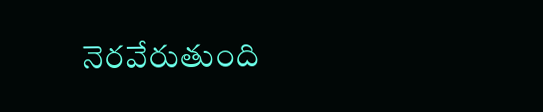నెరవేరుతుంది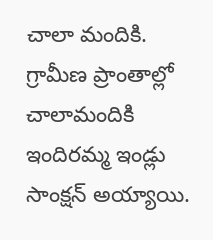చాలా మందికి. గ్రామీణ ప్రాంతాల్లో చాలామందికి ఇందిరమ్మ ఇండ్లు సాంక్షన్ అయ్యాయి.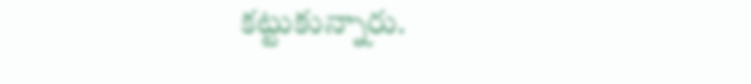కట్టుకున్నారు.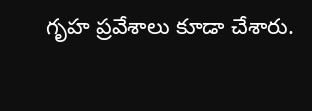గృహ ప్రవేశాలు కూడా చేశారు.